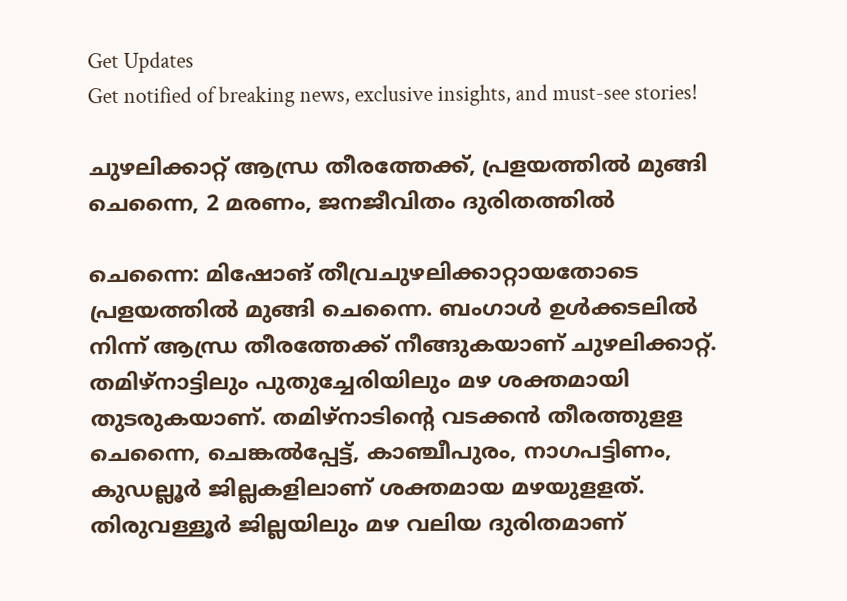Get Updates
Get notified of breaking news, exclusive insights, and must-see stories!

ചുഴലിക്കാറ്റ് ആന്ധ്ര തീരത്തേക്ക്, പ്രളയത്തില്‍ മുങ്ങി ചെന്നൈ, 2 മരണം, ജനജീവിതം ദുരിതത്തിൽ

ചെന്നൈ: മിഷോങ് തീവ്രചുഴലിക്കാറ്റായതോടെ പ്രളയത്തില്‍ മുങ്ങി ചെന്നൈ. ബംഗാള്‍ ഉള്‍ക്കടലില്‍ നിന്ന് ആന്ധ്ര തീരത്തേക്ക് നീങ്ങുകയാണ് ചുഴലിക്കാറ്റ്. തമിഴ്‌നാട്ടിലും പുതുച്ചേരിയിലും മഴ ശക്തമായി തുടരുകയാണ്. തമിഴ്‌നാടിന്റെ വടക്കന്‍ തീരത്തുളള ചെന്നൈ, ചെങ്കല്‍പ്പേട്ട്, കാഞ്ചീപുരം, നാഗപട്ടിണം, കുഡല്ലൂര്‍ ജില്ലകളിലാണ് ശക്തമായ മഴയുളളത്. തിരുവള്ളൂര്‍ ജില്ലയിലും മഴ വലിയ ദുരിതമാണ്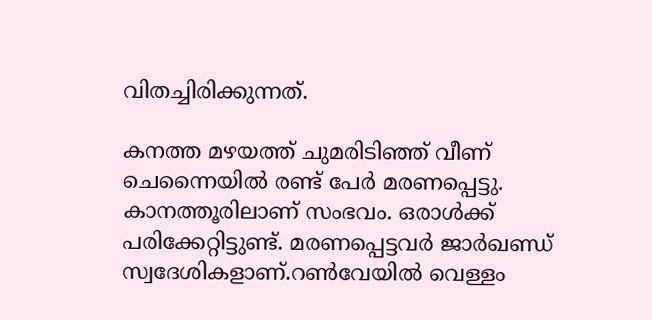വിതച്ചിരിക്കുന്നത്.

കനത്ത മഴയത്ത് ചുമരിടിഞ്ഞ് വീണ് ചെന്നൈയില്‍ രണ്ട് പേര്‍ മരണപ്പെട്ടു. കാനത്തൂരിലാണ് സംഭവം. ഒരാള്‍ക്ക് പരിക്കേറ്റിട്ടുണ്ട്. മരണപ്പെട്ടവര്‍ ജാര്‍ഖണ്ഡ് സ്വദേശികളാണ്.റണ്‍വേയില്‍ വെള്ളം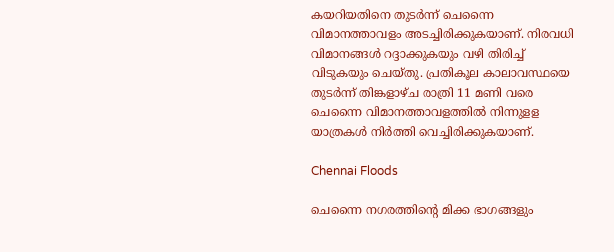കയറിയതിനെ തുടര്‍ന്ന് ചെന്നൈ വിമാനത്താവളം അടച്ചിരിക്കുകയാണ്. നിരവധി വിമാനങ്ങള്‍ റദ്ദാക്കുകയും വഴി തിരിച്ച് വിടുകയും ചെയ്തു. പ്രതികൂല കാലാവസ്ഥയെ തുടര്‍ന്ന് തിങ്കളാഴ്ച രാത്രി 11 മണി വരെ ചെന്നൈ വിമാനത്താവളത്തില്‍ നിന്നുളള യാത്രകള്‍ നിര്‍ത്തി വെച്ചിരിക്കുകയാണ്.

Chennai Floods

ചെന്നൈ നഗരത്തിന്റെ മിക്ക ഭാഗങ്ങളും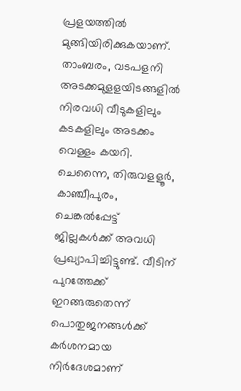പ്രളയത്തില്‍ മുങ്ങിയിരിക്കുകയാണ്. താംബരം, വടപളനി അടക്കമുളളയിടങ്ങളില്‍ നിരവധി വീടുകളിലും കടകളിലും അടക്കം വെള്ളം കയറി. ചെന്നൈ, തിരുവളളൂര്‍, കാഞ്ചീപുരം, ചെങ്കല്‍പ്പേട്ട് ജില്ലകള്‍ക്ക് അവധി പ്രഖ്യാപിച്ചിട്ടുണ്ട്. വീടിന് പുറത്തേക്ക് ഇറങ്ങരുതെന്ന് പൊതുജനങ്ങള്‍ക്ക് കര്‍ശനമായ നിര്‍ദേശമാണ്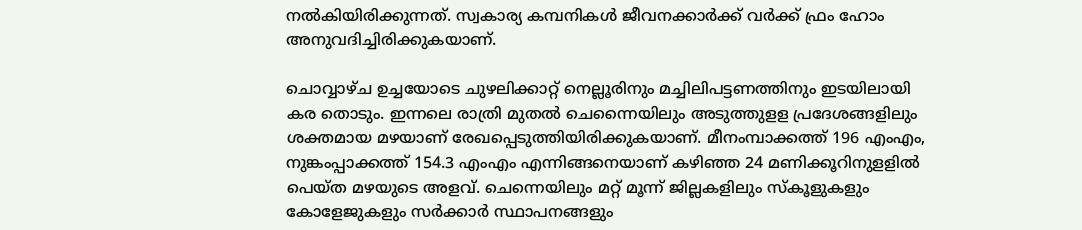നല്‍കിയിരിക്കുന്നത്. സ്വകാര്യ കമ്പനികള്‍ ജീവനക്കാര്‍ക്ക് വര്‍ക്ക് ഫ്രം ഹോം അനുവദിച്ചിരിക്കുകയാണ്.

ചൊവ്വാഴ്ച ഉച്ചയോടെ ചുഴലിക്കാറ്റ് നെല്ലൂരിനും മച്ചിലിപട്ടണത്തിനും ഇടയിലായി കര തൊടും. ഇന്നലെ രാത്രി മുതല്‍ ചെന്നൈയിലും അടുത്തുളള പ്രദേശങ്ങളിലും ശക്തമായ മഴയാണ് രേഖപ്പെടുത്തിയിരിക്കുകയാണ്. മീനംമ്പാക്കത്ത് 196 എംഎം, നുങ്കംപ്പാക്കത്ത് 154.3 എംഎം എന്നിങ്ങനെയാണ് കഴിഞ്ഞ 24 മണിക്കൂറിനുളളില്‍ പെയ്ത മഴയുടെ അളവ്. ചെന്നെയിലും മറ്റ് മൂന്ന് ജില്ലകളിലും സ്‌കൂളുകളും കോളേജുകളും സര്‍ക്കാര്‍ സ്ഥാപനങ്ങളും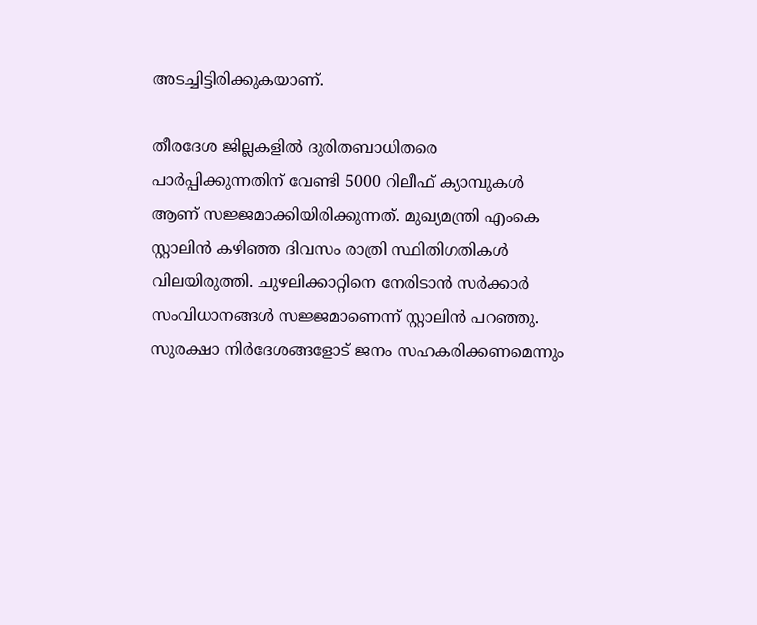അടച്ചിട്ടിരിക്കുകയാണ്.

തീരദേശ ജില്ലകളില്‍ ദുരിതബാധിതരെ പാര്‍പ്പിക്കുന്നതിന് വേണ്ടി 5000 റിലീഫ് ക്യാമ്പുകള്‍ ആണ് സജ്ജമാക്കിയിരിക്കുന്നത്. മുഖ്യമന്ത്രി എംകെ സ്റ്റാലിന്‍ കഴിഞ്ഞ ദിവസം രാത്രി സ്ഥിതിഗതികള്‍ വിലയിരുത്തി. ചുഴലിക്കാറ്റിനെ നേരിടാന്‍ സര്‍ക്കാര്‍ സംവിധാനങ്ങള്‍ സജ്ജമാണെന്ന് സ്റ്റാലിന്‍ പറഞ്ഞു. സുരക്ഷാ നിര്‍ദേശങ്ങളോട് ജനം സഹകരിക്കണമെന്നും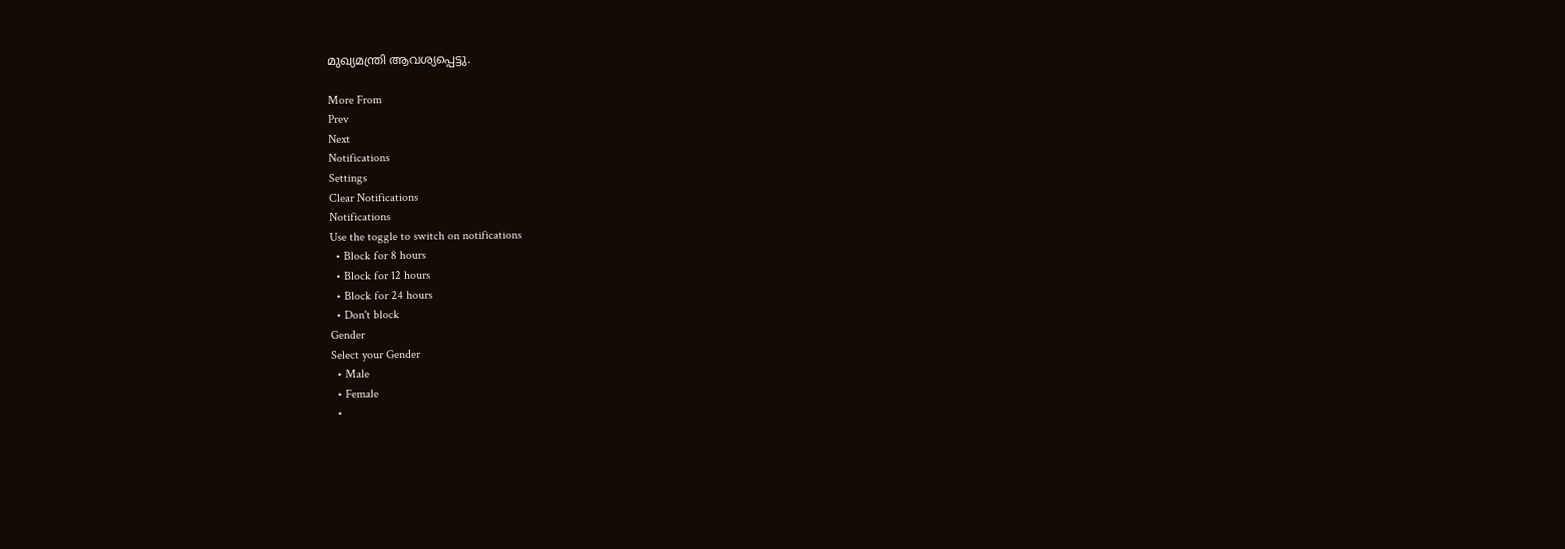മുഖ്യമന്ത്രി ആവശ്യപ്പെട്ടു.

More From
Prev
Next
Notifications
Settings
Clear Notifications
Notifications
Use the toggle to switch on notifications
  • Block for 8 hours
  • Block for 12 hours
  • Block for 24 hours
  • Don't block
Gender
Select your Gender
  • Male
  • Female
  •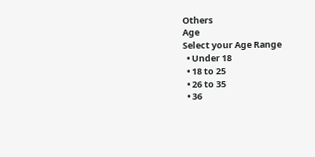Others
Age
Select your Age Range
  • Under 18
  • 18 to 25
  • 26 to 35
  • 36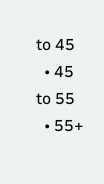to 45
  • 45 to 55
  • 55+